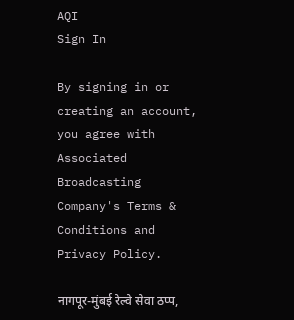AQI
Sign In

By signing in or creating an account, you agree with Associated Broadcasting Company's Terms & Conditions and Privacy Policy.

नागपूर-मुंबई रेल्वे सेवा ठप्प,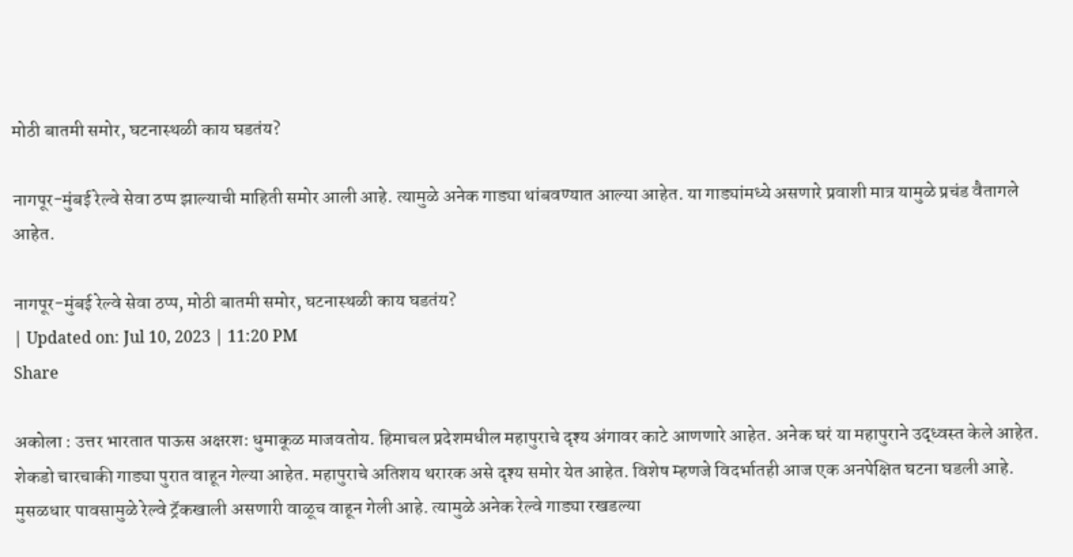मोठी बातमी समोर, घटनास्थळी काय घडतंय?

नागपूर-मुंबई रेल्वे सेवा ठप्प झाल्याची माहिती समोर आली आहे. त्यामुळे अनेक गाड्या थांबवण्यात आल्या आहेत. या गाड्यांमध्ये असणारे प्रवाशी मात्र यामुळे प्रचंड वैतागले आहेत.

नागपूर-मुंबई रेल्वे सेवा ठप्प, मोठी बातमी समोर, घटनास्थळी काय घडतंय?
| Updated on: Jul 10, 2023 | 11:20 PM
Share

अकोला : उत्तर भारतात पाऊस अक्षरश: धुमाकूळ माजवतोय. हिमाचल प्रदेशमधील महापुराचे दृश्य अंगावर काटे आणणारे आहेत. अनेक घरं या महापुराने उद्ध्वस्त केले आहेत. शेकडो चारचाकी गाड्या पुरात वाहून गेल्या आहेत. महापुराचे अतिशय थरारक असे दृश्य समोर येत आहेत. विशेष म्हणजे विदर्भातही आज एक अनपेक्षित घटना घडली आहे. मुसळधार पावसामुळे रेल्वे ट्रॅकखाली असणारी वाळूच वाहून गेली आहे. त्यामुळे अनेक रेल्वे गाड्या रखडल्या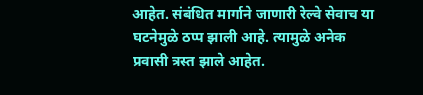आहेत. संबंधित मार्गाने जाणारी रेल्वे सेवाच या घटनेमुळे ठप्प झाली आहे. त्यामुळे अनेक प्रवासी त्रस्त झाले आहेत.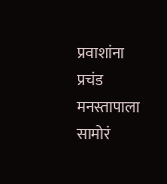प्रवाशांना प्रचंड मनस्तापाला सामोरं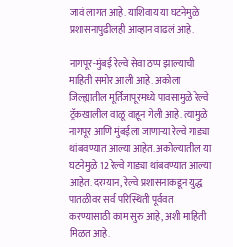जावं लागत आहे. याशिवाय या घटनेमुळे प्रशासनापुढीलही आव्हान वाढलं आहे.

नागपूर-मुंबई रेल्वे सेवा ठप्प झाल्याची माहिती समोर आली आहे. अकोला जिल्ह्यातील मूर्तिजापूरमध्ये पावसामुळे रेल्वे ट्रॅकखालील वाळू वाहून गेली आहे. त्यामुळे नागपूर आणि मुंबईला जाणाऱ्या रेल्वे गाड्या थांबवण्यात आल्या आहेत. अकोल्यातील या घटनेमुळे 12 रेल्वे गाड्या थांबवण्यात आल्या आहेत. दरम्यान, रेल्वे प्रशासनाकडून युद्ध पातळीवर सर्व परिस्थिती पूर्ववत करण्यासाठी काम सुरु आहे, अशी माहिती मिळत आहे.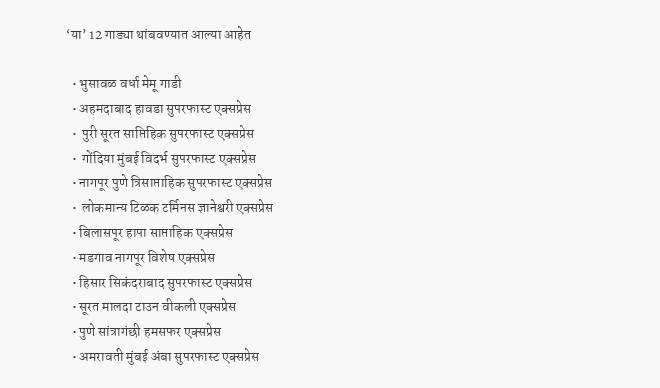‘या’ 12 गाड्या थांबवण्यात आल्या आहेत

  • भुसावळ वर्धा मेमू गाडी
  • अहमदाबाद हावडा सुपरफास्ट एक्सप्रेस
  •  पुरी सूरत साप्तिहिक सुपरफास्ट एक्सप्रेस
  •  गोंदिया मुंबई विदर्भ सुपरफास्ट एक्सप्रेस
  • नागपूर पुणे त्रिसाप्ताहिक सुपरफास्ट एक्सप्रेस
  •  लोकमान्य टिळक टर्मिनस ज्ञानेश्वरी एक्सप्रेस
  • बिलासपूर हापा साप्ताहिक एक्सप्रेस
  • मडगाव नागपूर विशेष एक्सप्रेस
  • हिसार सिकंदराबाद सुपरफास्ट एक्सप्रेस
  • सूरत मालदा टाउन वीकली एक्सप्रेस
  • पुणे सांत्रागंछी हमसफर एक्सप्रेस
  • अमरावती मुंबई अंबा सुपरफास्ट एक्सप्रेस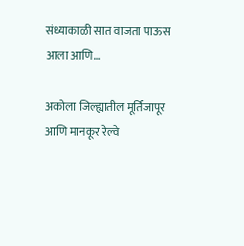संध्याकाळी सात वाजता पाऊस आला आणि…

अकोला जिल्ह्यातील मूर्तिजापूर आणि मानकूर रेल्वे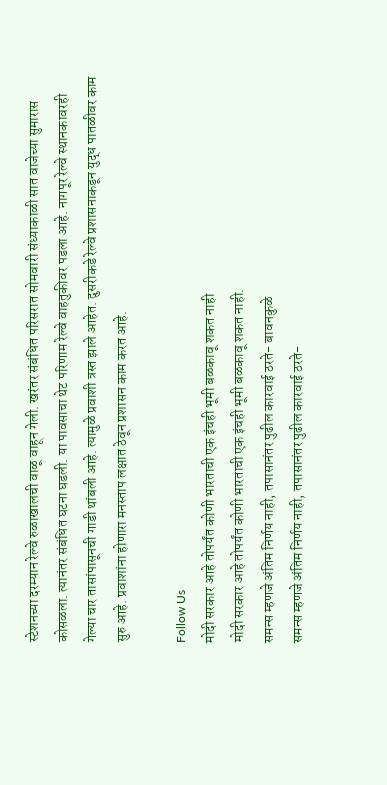स्टेशनच्या दरम्यान रेल्वे रुळाखालची वाळू वाहून गेली. खरंतर संबंधित परिसरात सोमवारी संध्याकाळी सात वाजेच्या सुमारास कोसळला. त्यानंतर संबंधित घटना घडली. या पावसाचा थेट परिणाम रेल्वे वाहतुकीवर पडला आहे. नागपूर रेल्वे स्थानकावरही गेल्या चार तासांपासूनची गाडी थांबली आहे. त्यामुळे प्रवाशी त्रस्त झाले आहेत. दुसरीकडे रेल्वे प्रशासनाकडून युद्ध पातळीवर काम सुरु आहे. प्रवाशांना होणारा मनस्ताप लक्षात ठेवून प्रशासन काम करत आहे.

Follow Us
मोदी सरकार आहे तोपर्यंत कोणी भारताची एक इंचही भूमी बळकावू शकत नाही
मोदी सरकार आहे तोपर्यंत कोणी भारताची एक इंचही भूमी बळकावू शकत नाही.
समन्स म्हणजे अंतिम निर्णय नाही, तपासानंतर पुढील कारवाई ठरते- बावनकुळे
समन्स म्हणजे अंतिम निर्णय नाही, तपासानंतर पुढील कारवाई ठरते-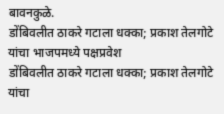बावनकुळे.
डोंबिवलीत ठाकरे गटाला धक्का; प्रकाश तेलगोटे यांचा भाजपमध्ये पक्षप्रवेश
डोंबिवलीत ठाकरे गटाला धक्का; प्रकाश तेलगोटे यांचा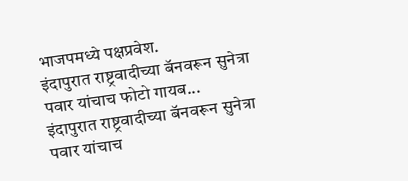भाजपमध्ये पक्षप्रवेश.
इंदापुरात राष्ट्रवादीच्या बॅनवरून सुनेत्रा पवार यांचाच फोटो गायब...
इंदापुरात राष्ट्रवादीच्या बॅनवरून सुनेत्रा पवार यांचाच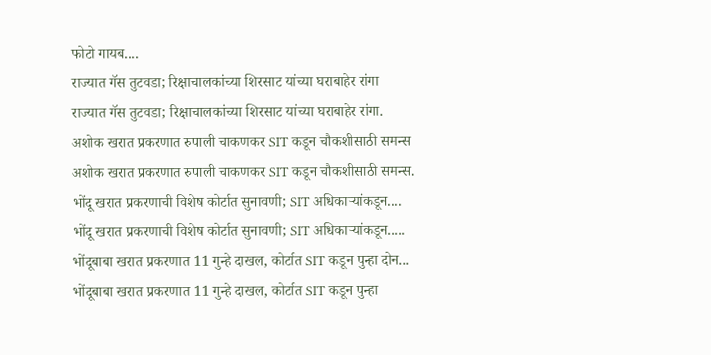फोटो गायब....
राज्यात गॅस तुटवडा; रिक्षाचालकांच्या शिरसाट यांच्या घराबाहेर रांगा
राज्यात गॅस तुटवडा; रिक्षाचालकांच्या शिरसाट यांच्या घराबाहेर रांगा.
अशोक खरात प्रकरणात रुपाली चाकणकर SIT कडून चौकशीसाठी समन्स
अशोक खरात प्रकरणात रुपाली चाकणकर SIT कडून चौकशीसाठी समन्स.
भोंदू खरात प्रकरणाची विशेष कोर्टात सुनावणी; SIT अधिकाऱ्यांकडून....
भोंदू खरात प्रकरणाची विशेष कोर्टात सुनावणी; SIT अधिकाऱ्यांकडून.....
भोंदूबाबा खरात प्रकरणात 11 गुन्हे दाखल, कोर्टात SIT कडून पुन्हा दोन...
भोंदूबाबा खरात प्रकरणात 11 गुन्हे दाखल, कोर्टात SIT कडून पुन्हा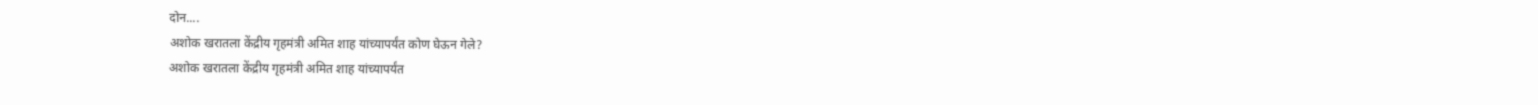दोन....
अशोक खरातला केंद्रीय गृहमंत्री अमित शाह यांच्यापर्यंत कोण घेऊन गेले?
अशोक खरातला केंद्रीय गृहमंत्री अमित शाह यांच्यापर्यंत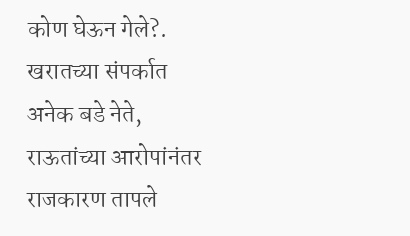कोण घेऊन गेले?.
खरातच्या संपर्कात अनेक बडे नेते, राऊतांच्या आरोपांनंतर राजकारण तापले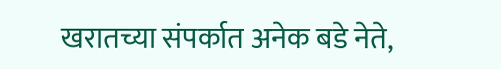खरातच्या संपर्कात अनेक बडे नेते,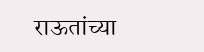राऊतांच्या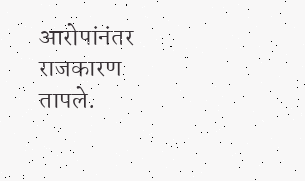आरोपांनंतर राजकारण तापले.